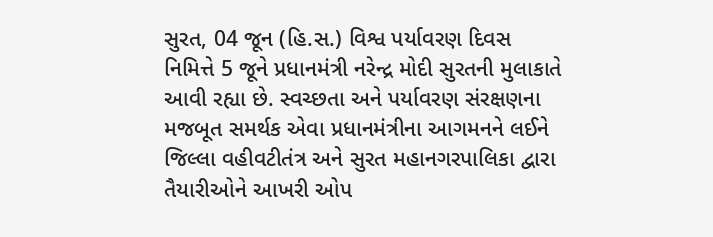સુરત, 04 જૂન (હિ.સ.) વિશ્વ પર્યાવરણ દિવસ નિમિત્તે 5 જૂને પ્રધાનમંત્રી નરેન્દ્ર મોદી સુરતની મુલાકાતે આવી રહ્યા છે. સ્વચ્છતા અને પર્યાવરણ સંરક્ષણના મજબૂત સમર્થક એવા પ્રધાનમંત્રીના આગમનને લઈને જિલ્લા વહીવટીતંત્ર અને સુરત મહાનગરપાલિકા દ્વારા તૈયારીઓને આખરી ઓપ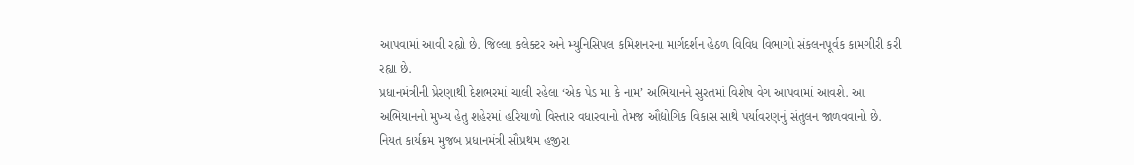આપવામાં આવી રહ્યો છે. જિલ્લા કલેક્ટર અને મ્યુનિસિપલ કમિશનરના માર્ગદર્શન હેઠળ વિવિધ વિભાગો સંકલનપૂર્વક કામગીરી કરી રહ્યા છે.
પ્રધાનમંત્રીની પ્રેરણાથી દેશભરમાં ચાલી રહેલા ‘એક પેડ મા કે નામ’ અભિયાનને સુરતમાં વિશેષ વેગ આપવામાં આવશે. આ અભિયાનનો મુખ્ય હેતુ શહેરમાં હરિયાળો વિસ્તાર વધારવાનો તેમજ ઔદ્યોગિક વિકાસ સાથે પર્યાવરણનું સંતુલન જાળવવાનો છે.
નિયત કાર્યક્રમ મુજબ પ્રધાનમંત્રી સૌપ્રથમ હજીરા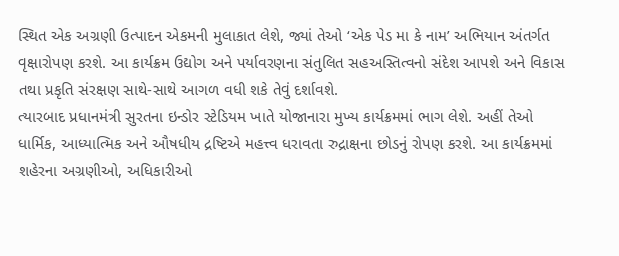સ્થિત એક અગ્રણી ઉત્પાદન એકમની મુલાકાત લેશે, જ્યાં તેઓ ‘એક પેડ મા કે નામ’ અભિયાન અંતર્ગત વૃક્ષારોપણ કરશે. આ કાર્યક્રમ ઉદ્યોગ અને પર્યાવરણના સંતુલિત સહઅસ્તિત્વનો સંદેશ આપશે અને વિકાસ તથા પ્રકૃતિ સંરક્ષણ સાથે-સાથે આગળ વધી શકે તેવું દર્શાવશે.
ત્યારબાદ પ્રધાનમંત્રી સુરતના ઇન્ડોર સ્ટેડિયમ ખાતે યોજાનારા મુખ્ય કાર્યક્રમમાં ભાગ લેશે. અહીં તેઓ ધાર્મિક, આધ્યાત્મિક અને ઔષધીય દ્રષ્ટિએ મહત્ત્વ ધરાવતા રુદ્રાક્ષના છોડનું રોપણ કરશે. આ કાર્યક્રમમાં શહેરના અગ્રણીઓ, અધિકારીઓ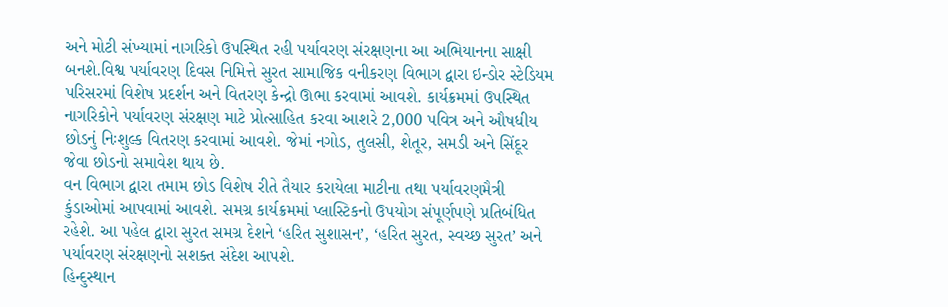અને મોટી સંખ્યામાં નાગરિકો ઉપસ્થિત રહી પર્યાવરણ સંરક્ષણના આ અભિયાનના સાક્ષી બનશે.વિશ્વ પર્યાવરણ દિવસ નિમિત્તે સુરત સામાજિક વનીકરણ વિભાગ દ્વારા ઇન્ડોર સ્ટેડિયમ પરિસરમાં વિશેષ પ્રદર્શન અને વિતરણ કેન્દ્રો ઊભા કરવામાં આવશે. કાર્યક્રમમાં ઉપસ્થિત નાગરિકોને પર્યાવરણ સંરક્ષણ માટે પ્રોત્સાહિત કરવા આશરે 2,000 પવિત્ર અને ઔષધીય છોડનું નિઃશુલ્ક વિતરણ કરવામાં આવશે. જેમાં નગોડ, તુલસી, શેતૂર, સમડી અને સિંદૂર જેવા છોડનો સમાવેશ થાય છે.
વન વિભાગ દ્વારા તમામ છોડ વિશેષ રીતે તૈયાર કરાયેલા માટીના તથા પર્યાવરણમૈત્રી કુંડાઓમાં આપવામાં આવશે. સમગ્ર કાર્યક્રમમાં પ્લાસ્ટિકનો ઉપયોગ સંપૂર્ણપણે પ્રતિબંધિત રહેશે. આ પહેલ દ્વારા સુરત સમગ્ર દેશને ‘હરિત સુશાસન’, ‘હરિત સુરત, સ્વચ્છ સુરત’ અને પર્યાવરણ સંરક્ષણનો સશક્ત સંદેશ આપશે.
હિન્દુસ્થાન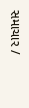સમાચાર /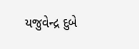યજુવેન્દ્ર દુબે